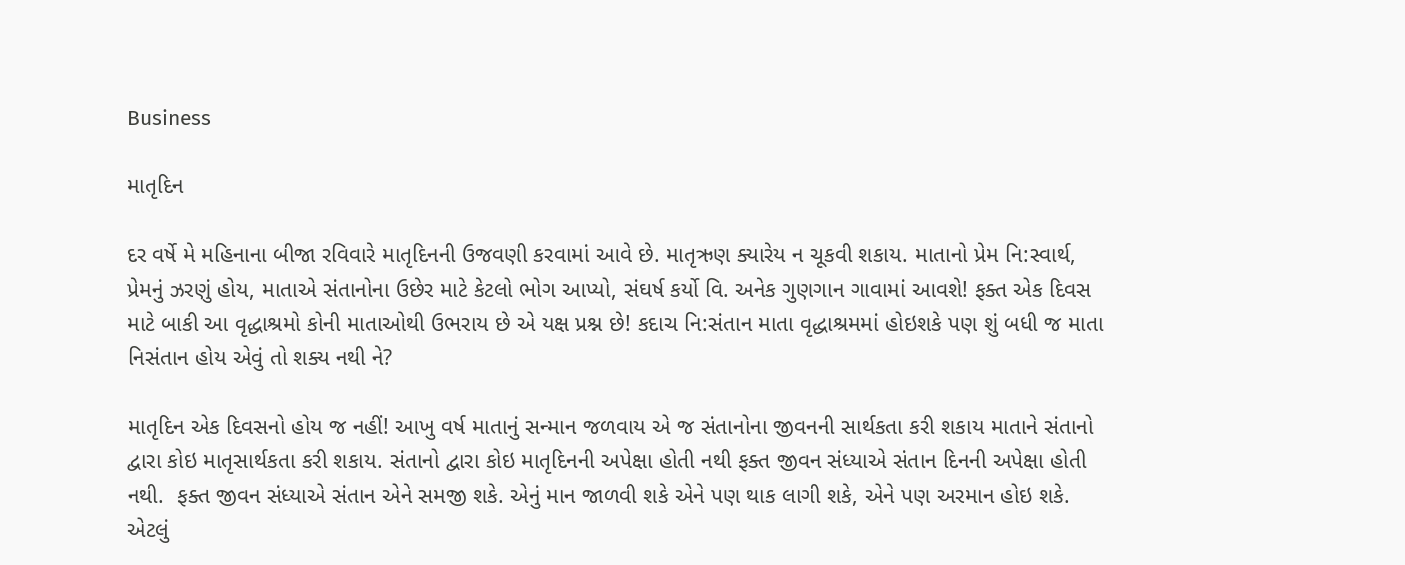Business

માતૃદિન

દર વર્ષે મે મહિનાના બીજા રવિવારે માતૃદિનની ઉજવણી કરવામાં આવે છે. માતૃઋણ ક્યારેય ન ચૂકવી શકાય. માતાનો પ્રેમ નિ:સ્વાર્થ, પ્રેમનું ઝરણું હોય, માતાએ સંતાનોના ઉછેર માટે કેટલો ભોગ આપ્યો, સંઘર્ષ કર્યો વિ. અનેક ગુણગાન ગાવામાં આવશે! ફક્ત એક દિવસ માટે બાકી આ વૃદ્ધાશ્રમો કોની માતાઓથી ઉભરાય છે એ યક્ષ પ્રશ્ન છે! કદાચ નિ:સંતાન માતા વૃદ્ધાશ્રમમાં હોઇશકે પણ શું બધી જ માતા નિસંતાન હોય એવું તો શક્ય નથી ને?

માતૃદિન એક દિવસનો હોય જ નહીં! આખુ વર્ષ માતાનું સન્માન જળવાય એ જ સંતાનોના જીવનની સાર્થકતા કરી શકાય માતાને સંતાનો દ્વારા કોઇ માતૃસાર્થકતા કરી શકાય. સંતાનો દ્વારા કોઇ માતૃદિનની અપેક્ષા હોતી નથી ફક્ત જીવન સંધ્યાએ સંતાન દિનની અપેક્ષા હોતી નથી.  ફક્ત જીવન સંધ્યાએ સંતાન એને સમજી શકે. એનું માન જાળવી શકે એને પણ થાક લાગી શકે, એને પણ અરમાન હોઇ શકે. એટલું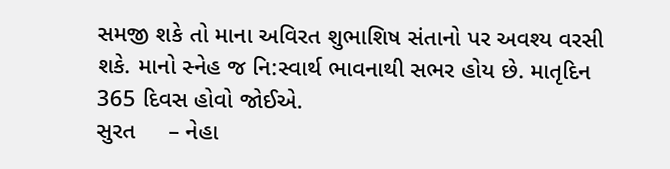સમજી શકે તો માના અવિરત શુભાશિષ સંતાનો પર અવશ્ય વરસી શકે. માનો સ્નેહ જ નિ:સ્વાર્થ ભાવનાથી સભર હોય છે. માતૃદિન 365 દિવસ હોવો જોઈએ.
સુરત     – નેહા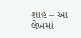શાહ – આ લેખમાં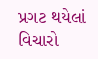પ્રગટ થયેલાં વિચારો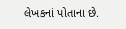લેખકનાં પોતાના છે.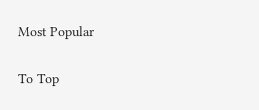Most Popular

To Top